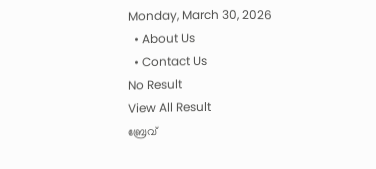Monday, March 30, 2026
  • About Us
  • Contact Us
No Result
View All Result
ബ്രേവ്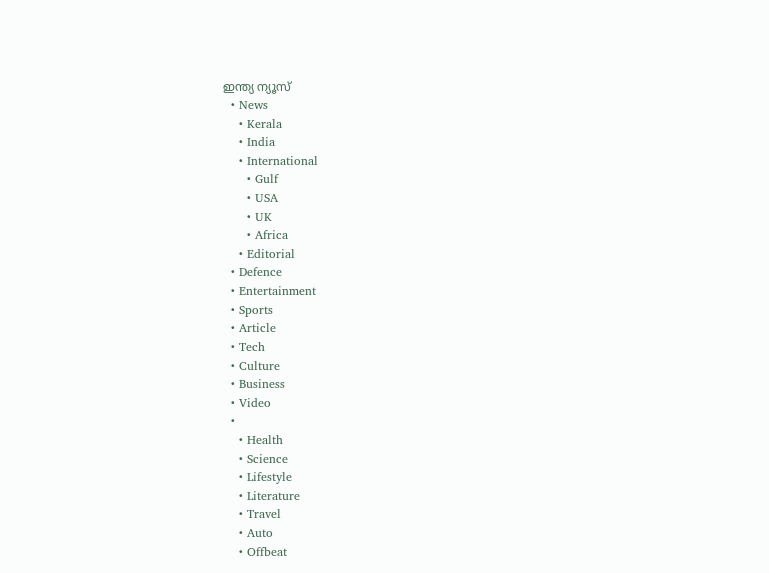ഇന്ത്യ ന്യൂസ്
  • News
    • Kerala
    • India
    • International
      • Gulf
      • USA
      • UK
      • Africa
    • Editorial
  • Defence
  • Entertainment
  • Sports
  • Article
  • Tech
  • Culture
  • Business
  • Video
  •
    • Health
    • Science
    • Lifestyle
    • Literature
    • Travel
    • Auto
    • Offbeat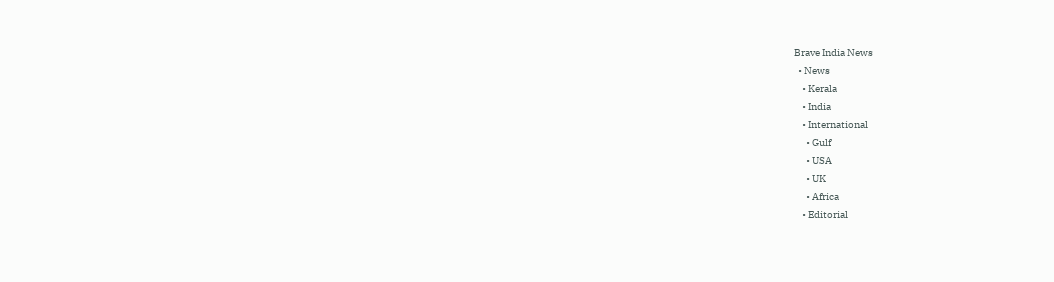Brave India News
  • News
    • Kerala
    • India
    • International
      • Gulf
      • USA
      • UK
      • Africa
    • Editorial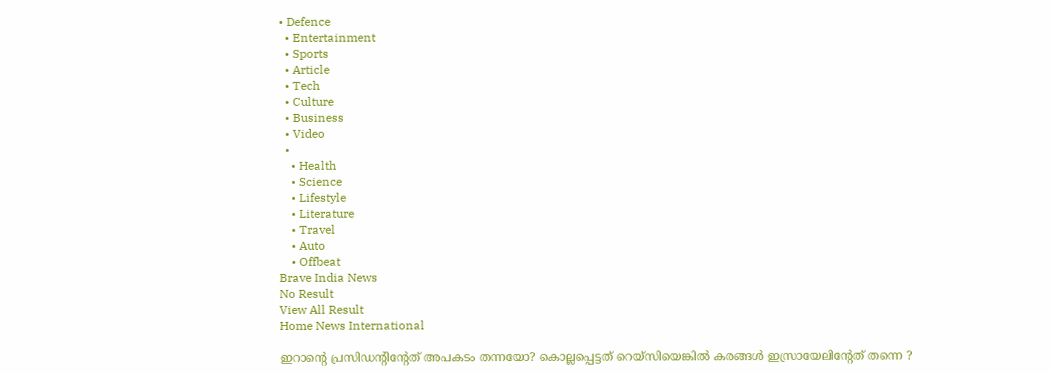• Defence
  • Entertainment
  • Sports
  • Article
  • Tech
  • Culture
  • Business
  • Video
  •
    • Health
    • Science
    • Lifestyle
    • Literature
    • Travel
    • Auto
    • Offbeat
Brave India News
No Result
View All Result
Home News International

ഇറാൻ്റെ പ്രസിഡൻ്റിൻ്റേത് അപകടം തന്നയോ? കൊല്ലപ്പെട്ടത് റെയ്സിയെങ്കിൽ കരങ്ങൾ ഇസ്രായേലിൻ്റേത് തന്നെ ?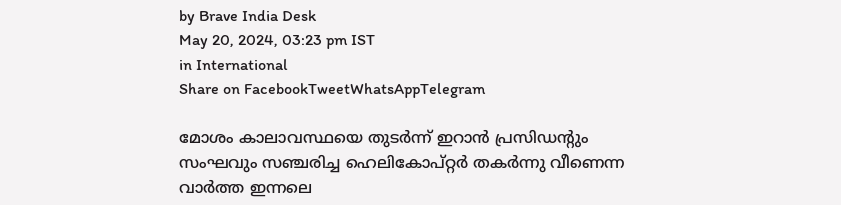by Brave India Desk
May 20, 2024, 03:23 pm IST
in International
Share on FacebookTweetWhatsAppTelegram

മോശം കാലാവസ്ഥയെ തുടർന്ന് ഇറാൻ പ്രസിഡന്റും സംഘവും സഞ്ചരിച്ച ഹെലികോപ്റ്റർ തകർന്നു വീണെന്ന വാർത്ത ഇന്നലെ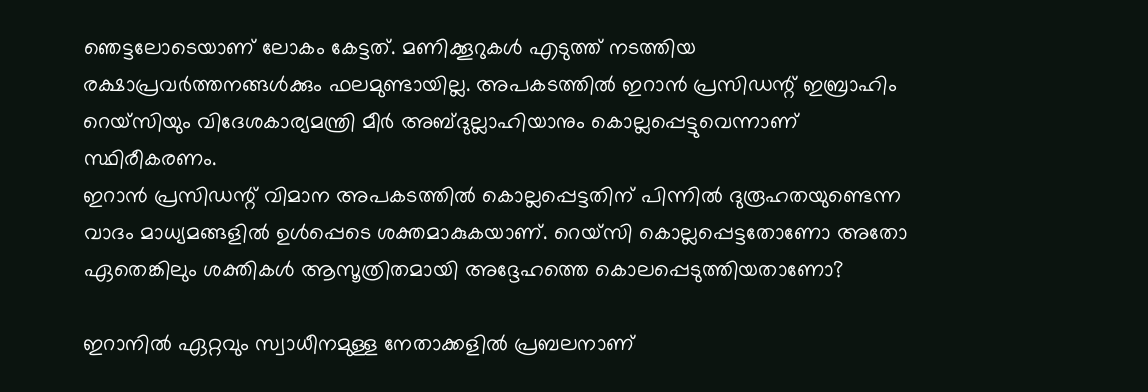ഞെട്ടലോടെയാണ് ലോകം കേട്ടത്. മണിക്കൂറുകൾ എടുത്ത് നടത്തിയ രക്ഷാപ്രവർത്തനങ്ങൾക്കും ഫലമുണ്ടായില്ല. അപകടത്തിൽ ഇറാൻ പ്രസിഡന്റ് ഇബ്രാഹിം റെയ്‌സിയും വിദേശകാര്യമന്ത്രി മീർ അബ്ദുല്ലാഹിയാനും കൊല്ലപ്പെട്ടുവെന്നാണ് സ്ഥിരീകരണം.
ഇറാൻ പ്രസിഡന്റ് വിമാന അപകടത്തിൽ കൊല്ലപ്പെട്ടതിന് പിന്നിൽ ദുരൂഹതയുണ്ടെന്ന വാദം മാധ്യമങ്ങളിൽ ഉൾപ്പെടെ ശക്തമാകുകയാണ്. റെയ്‌സി കൊല്ലപ്പെട്ടതോണോ അതോ ഏതെങ്കിലും ശക്തികൾ ആസൂത്രിതമായി അദ്ദേഹത്തെ കൊലപ്പെടുത്തിയതാണോ?

ഇറാനിൽ ഏറ്റവും സ്വാധീനമുള്ള നേതാക്കളിൽ പ്രബലനാണ്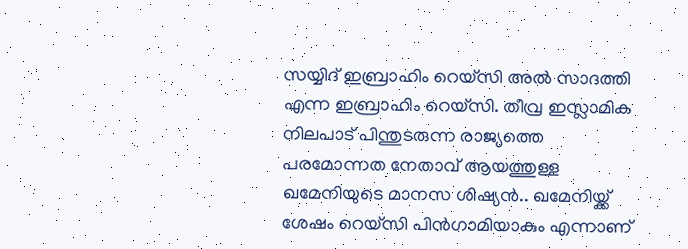സയ്യിദ് ഇബ്രാഹിം റെയ്‌സി അൽ സാദത്തി എന്ന ഇബ്രാഹിം റെയ്‌സി. തീവ്ര ഇസ്ലാമിക നിലപാട് പിന്തുടരുന്ന രാജ്യത്തെ പരമോന്നത നേതാവ് ആയത്തുള്ള ഖമേനിയുടെ മാനസ ശിഷ്യൻ.. ഖമേനിയ്ക്ക് ശേഷം റെയ്‌സി പിൻഗാമിയാകും എന്നാണ്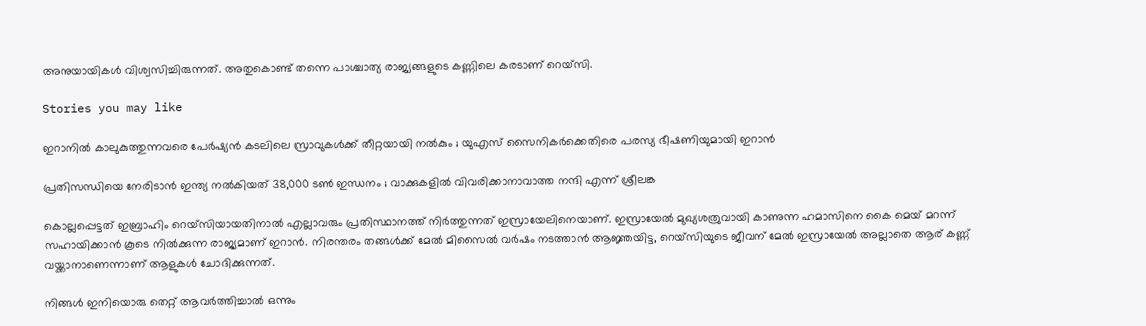അനുയായികൾ വിശ്വസിച്ചിരുന്നത്. അതുകൊണ്ട് തന്നെ പാശ്ചാത്യ രാജ്യങ്ങളുടെ കണ്ണിലെ കരടാണ് റെയ്‌സി.

Stories you may like

ഇറാനിൽ കാലുകുത്തുന്നവരെ പേർഷ്യൻ കടലിലെ സ്രാവുകൾക്ക് തീറ്റയായി നൽകും ; യുഎസ് സൈനികർക്കെതിരെ പരസ്യ ഭീഷണിയുമായി ഇറാൻ

പ്രതിസന്ധിയെ നേരിടാൻ ഇന്ത്യ നൽകിയത് 38,000 ടൺ ഇന്ധനം ; വാക്കുകളിൽ വിവരിക്കാനാവാത്ത നന്ദി എന്ന് ശ്രീലങ്ക

കൊല്ലപ്പെട്ടത് ഇബ്രാഹിം റെയ്‌സിയായതിനാൽ എല്ലാവരും പ്രതിസ്ഥാനത്ത് നിർത്തുന്നത് ഇസ്രായേലിനെയാണ്. ഇസ്രായേൽ മുഖ്യശത്രുവായി കാണുന്ന ഹമാസിനെ കൈ മെയ് മറന്ന് സഹായിക്കാൻ കൂടെ നിൽക്കുന്ന രാജ്യമാണ് ഇറാൻ. നിരന്തരം തങ്ങൾക്ക് മേൽ മിസൈൽ വർഷം നടത്താൻ ആജ്ഞയിട്ട, റെയ്‌സിയുടെ ജീവന് മേൽ ഇസ്രായേൽ അല്ലാതെ ആര് കണ്ണ് വയ്ക്കാനാണെന്നാണ് ആളുകൾ ചോദിക്കുന്നത്.

നിങ്ങൾ ഇനിയൊരു തെറ്റ് ആവർത്തിച്ചാൽ ഒന്നും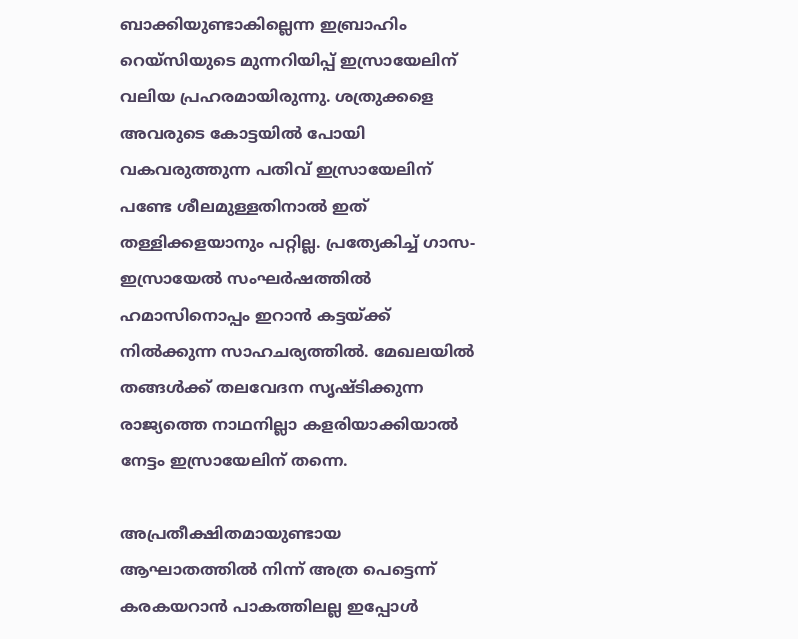ബാക്കിയുണ്ടാകില്ലെന്ന ഇബ്രാഹിം റെയ്‌സിയുടെ മുന്നറിയിപ്പ് ഇസ്രായേലിന് വലിയ പ്രഹരമായിരുന്നു. ശത്രുക്കളെ അവരുടെ കോട്ടയിൽ പോയി വകവരുത്തുന്ന പതിവ് ഇസ്രായേലിന് പണ്ടേ ശീലമുള്ളതിനാൽ ഇത് തള്ളിക്കളയാനും പറ്റില്ല. പ്രത്യേകിച്ച് ഗാസ-ഇസ്രായേൽ സംഘർഷത്തിൽ ഹമാസിനൊപ്പം ഇറാൻ കട്ടയ്ക്ക് നിൽക്കുന്ന സാഹചര്യത്തിൽ. മേഖലയിൽ തങ്ങൾക്ക് തലവേദന സൃഷ്ടിക്കുന്ന രാജ്യത്തെ നാഥനില്ലാ കളരിയാക്കിയാൽ നേട്ടം ഇസ്രായേലിന് തന്നെ.

അപ്രതീക്ഷിതമായുണ്ടായ ആഘാതത്തിൽ നിന്ന് അത്ര പെട്ടെന്ന് കരകയറാൻ പാകത്തിലല്ല ഇപ്പോൾ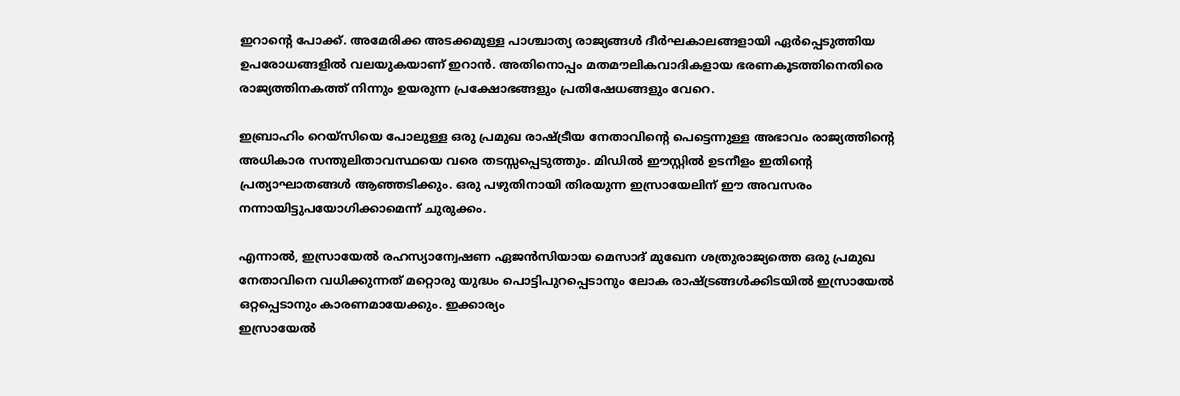ഇറാന്റെ പോക്ക്. അമേരിക്ക അടക്കമുള്ള പാശ്ചാത്യ രാജ്യങ്ങൾ ദീർഘകാലങ്ങളായി ഏർപ്പെടുത്തിയ ഉപരോധങ്ങളിൽ വലയുകയാണ് ഇറാൻ. അതിനൊപ്പം മതമൗലികവാദികളായ ഭരണകൂടത്തിനെതിരെ രാജ്യത്തിനകത്ത് നിന്നും ഉയരുന്ന പ്രക്ഷോഭങ്ങളും പ്രതിഷേധങ്ങളും വേറെ.

ഇബ്രാഹിം റെയ്‌സിയെ പോലുള്ള ഒരു പ്രമുഖ രാഷ്ട്രീയ നേതാവിന്റെ പെട്ടെന്നുള്ള അഭാവം രാജ്യത്തിന്റെ അധികാര സന്തുലിതാവസ്ഥയെ വരെ തടസ്സപ്പെടുത്തും. മിഡിൽ ഈസ്റ്റിൽ ഉടനീളം ഇതിന്റെ പ്രത്യാഘാതങ്ങൾ ആഞ്ഞടിക്കും. ഒരു പഴുതിനായി തിരയുന്ന ഇസ്രായേലിന് ഈ അവസരം നന്നായിട്ടുപയോഗിക്കാമെന്ന് ചുരുക്കം.

എന്നാൽ, ഇസ്രായേൽ രഹസ്യാന്വേഷണ ഏജൻസിയായ മെസാദ് മുഖേന ശത്രുരാജ്യത്തെ ഒരു പ്രമുഖ നേതാവിനെ വധിക്കുന്നത് മറ്റൊരു യുദ്ധം പൊട്ടിപുറപ്പെടാനും ലോക രാഷ്ട്രങ്ങൾക്കിടയിൽ ഇസ്രായേൽ ഒറ്റപ്പെടാനും കാരണമായേക്കും. ഇക്കാര്യം
ഇസ്രായേൽ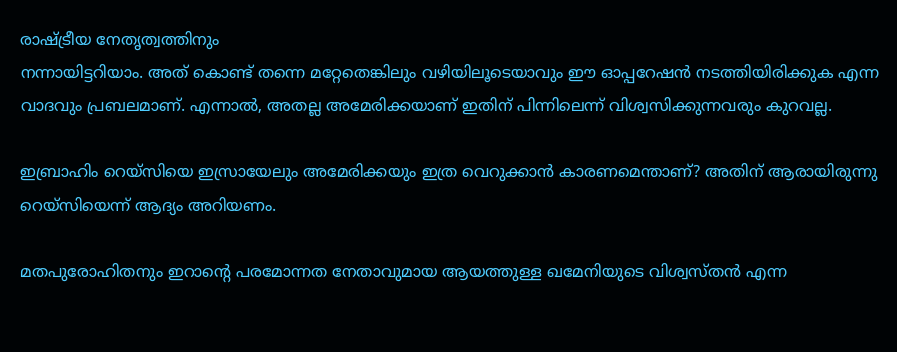രാഷ്ട്രീയ നേതൃത്വത്തിനും
നന്നായിട്ടറിയാം. അത് കൊണ്ട് തന്നെ മറ്റേതെങ്കിലും വഴിയിലൂടെയാവും ഈ ഓപ്പറേഷൻ നടത്തിയിരിക്കുക എന്ന
വാദവും പ്രബലമാണ്. എന്നാൽ, അതല്ല അമേരിക്കയാണ് ഇതിന് പിന്നിലെന്ന് വിശ്വസിക്കുന്നവരും കുറവല്ല.

ഇബ്രാഹിം റെയ്‌സിയെ ഇസ്രായേലും അമേരിക്കയും ഇത്ര വെറുക്കാൻ കാരണമെന്താണ്? അതിന് ആരായിരുന്നു റെയ്‌സിയെന്ന് ആദ്യം അറിയണം.

മതപുരോഹിതനും ഇറാന്റെ പരമോന്നത നേതാവുമായ ആയത്തുള്ള ഖമേനിയുടെ വിശ്വസ്തൻ എന്ന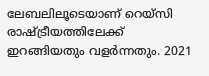ലേബലിലൂടെയാണ് റെയ്‌സി രാഷ്ട്രീയത്തിലേക്ക് ഇറങ്ങിയതും വളർന്നതും. 2021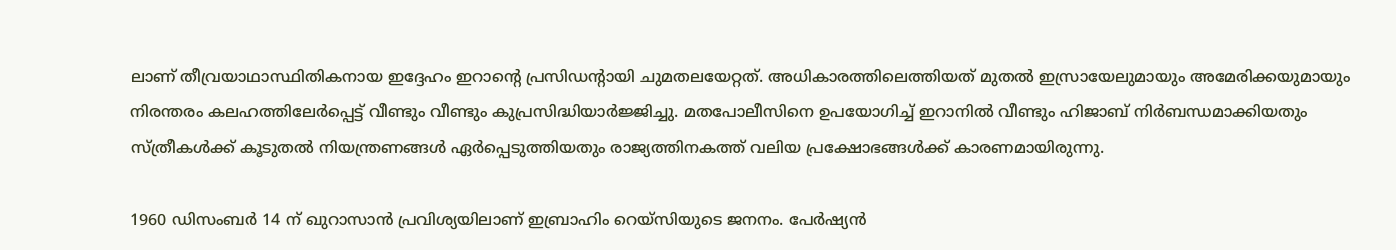ലാണ് തീവ്രയാഥാസ്ഥിതികനായ ഇദ്ദേഹം ഇറാന്റെ പ്രസിഡന്റായി ചുമതലയേറ്റത്. അധികാരത്തിലെത്തിയത് മുതൽ ഇസ്രായേലുമായും അമേരിക്കയുമായും നിരന്തരം കലഹത്തിലേർപ്പെട്ട് വീണ്ടും വീണ്ടും കുപ്രസിദ്ധിയാർജ്ജിച്ചു. മതപോലീസിനെ ഉപയോഗിച്ച് ഇറാനിൽ വീണ്ടും ഹിജാബ് നിർബന്ധമാക്കിയതും സ്ത്രീകൾക്ക് കൂടുതൽ നിയന്ത്രണങ്ങൾ ഏർപ്പെടുത്തിയതും രാജ്യത്തിനകത്ത് വലിയ പ്രക്ഷോഭങ്ങൾക്ക് കാരണമായിരുന്നു.

1960 ഡിസംബർ 14 ന് ഖുറാസാൻ പ്രവിശ്യയിലാണ് ഇബ്രാഹിം റെയ്‌സിയുടെ ജനനം. പേർഷ്യൻ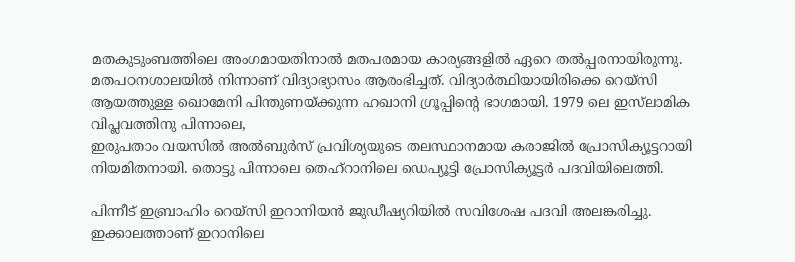മതകുടുംബത്തിലെ അംഗമായതിനാൽ മതപരമായ കാര്യങ്ങളിൽ ഏറെ തൽപ്പരനായിരുന്നു. മതപഠനശാലയിൽ നിന്നാണ് വിദ്യാഭ്യാസം ആരംഭിച്ചത്. വിദ്യാർത്ഥിയായിരിക്കെ റെയ്സി ആയത്തുള്ള ഖൊമേനി പിന്തുണയ്ക്കുന്ന ഹഖാനി ഗ്രൂപ്പിന്റെ ഭാഗമായി. 1979 ലെ ഇസ്‌ലാമിക വിപ്ലവത്തിനു പിന്നാലെ,
ഇരുപതാം വയസിൽ അൽബുർസ് പ്രവിശ്യയുടെ തലസ്ഥാനമായ കരാജിൽ പ്രോസിക്യൂട്ടറായി നിയമിതനായി. തൊട്ടു പിന്നാലെ തെഹ്‌റാനിലെ ഡെപ്യൂട്ടി പ്രോസിക്യൂട്ടർ പദവിയിലെത്തി.

പിന്നീട് ഇബ്രാഹിം റെയ്സി ഇറാനിയൻ ജുഡീഷ്യറിയിൽ സവിശേഷ പദവി അലങ്കരിച്ചു. ഇക്കാലത്താണ് ഇറാനിലെ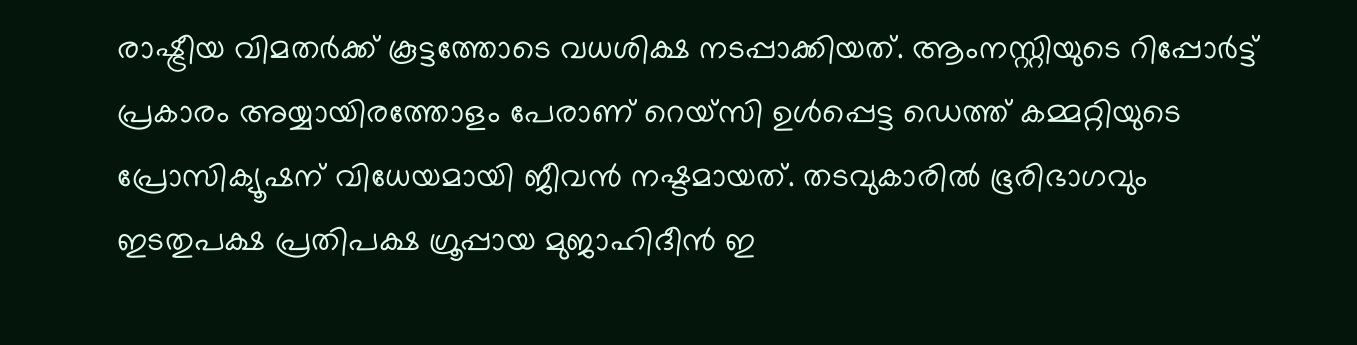രാഷ്ട്രീയ വിമതർക്ക് കൂട്ടത്തോടെ വധശിക്ഷ നടപ്പാക്കിയത്. ആംനസ്റ്റിയുടെ റിപ്പോർട്ട് പ്രകാരം അയ്യായിരത്തോളം പേരാണ് റെയ്‌സി ഉൾപ്പെട്ട ഡെത്ത് കമ്മറ്റിയുടെ പ്രോസിക്യൂഷന് വിധേയമായി ജീവൻ നഷ്ടമായത്. തടവുകാരിൽ ഭൂരിഭാഗവും ഇടതുപക്ഷ പ്രതിപക്ഷ ഗ്രൂപ്പായ മുജാഹിദീൻ ഇ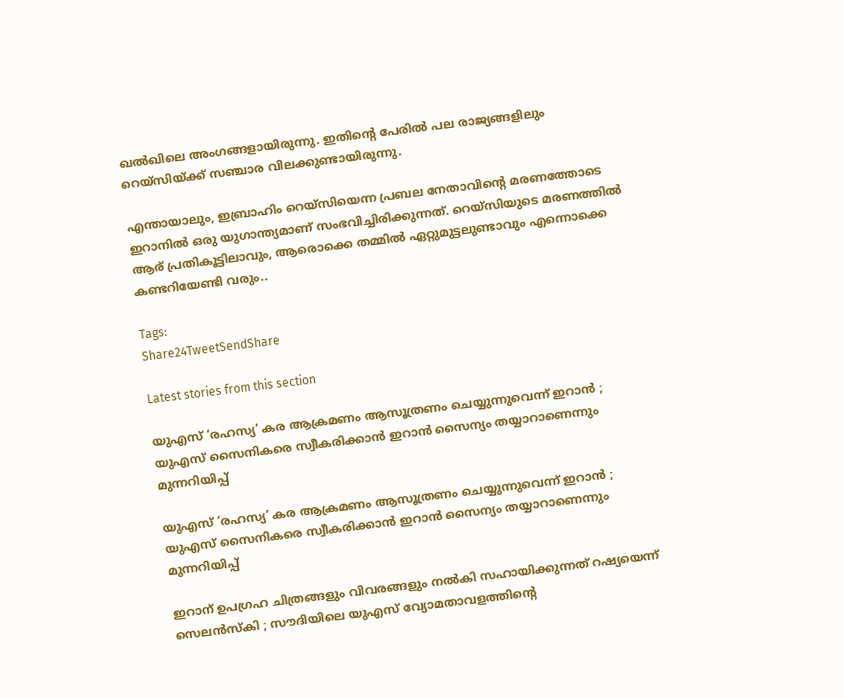ഖൽഖിലെ അംഗങ്ങളായിരുന്നു. ഇതിന്റെ പേരിൽ പല രാജ്യങ്ങളിലും റെയ്‌സിയ്ക്ക് സഞ്ചാര വിലക്കുണ്ടായിരുന്നു.

എന്തായാലും, ഇബ്രാഹിം റെയ്‌സിയെന്ന പ്രബല നേതാവിന്റെ മരണത്തോടെ ഇറാനിൽ ഒരു യുഗാന്ത്യമാണ് സംഭവിച്ചിരിക്കുന്നത്. റെയ്‌സിയുടെ മരണത്തിൽ ആര് പ്രതികൂട്ടിലാവും, ആരൊക്കെ തമ്മിൽ ഏറ്റുമുട്ടലുണ്ടാവും എന്നൊക്കെ കണ്ടറിയേണ്ടി വരും..

Tags:
Share24TweetSendShare

Latest stories from this section

യുഎസ് ‘രഹസ്യ’ കര ആക്രമണം ആസൂത്രണം ചെയ്യുന്നുവെന്ന് ഇറാൻ ; യുഎസ് സൈനികരെ സ്വീകരിക്കാൻ ഇറാൻ സൈന്യം തയ്യാറാണെന്നും മുന്നറിയിപ്പ്

യുഎസ് ‘രഹസ്യ’ കര ആക്രമണം ആസൂത്രണം ചെയ്യുന്നുവെന്ന് ഇറാൻ ; യുഎസ് സൈനികരെ സ്വീകരിക്കാൻ ഇറാൻ സൈന്യം തയ്യാറാണെന്നും മുന്നറിയിപ്പ്

ഇറാന് ഉപഗ്രഹ ചിത്രങ്ങളും വിവരങ്ങളും നൽകി സഹായിക്കുന്നത് റഷ്യയെന്ന് സെലൻസ്‌കി ; സൗദിയിലെ യുഎസ് വ്യോമതാവളത്തിന്റെ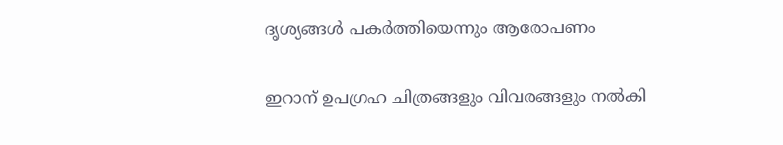ദൃശ്യങ്ങൾ പകർത്തിയെന്നും ആരോപണം

ഇറാന് ഉപഗ്രഹ ചിത്രങ്ങളും വിവരങ്ങളും നൽകി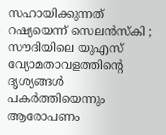സഹായിക്കുന്നത് റഷ്യയെന്ന് സെലൻസ്‌കി ; സൗദിയിലെ യുഎസ് വ്യോമതാവളത്തിന്റെ ദൃശ്യങ്ങൾ പകർത്തിയെന്നും ആരോപണം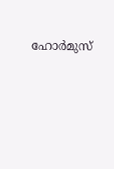ഹോർമുസ്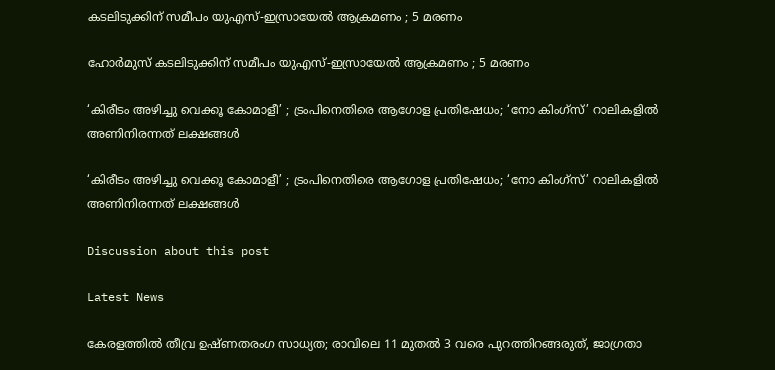കടലിടുക്കിന് സമീപം യുഎസ്-ഇസ്രായേൽ ആക്രമണം ; 5 മരണം

ഹോർമുസ് കടലിടുക്കിന് സമീപം യുഎസ്-ഇസ്രായേൽ ആക്രമണം ; 5 മരണം

‘കിരീടം അഴിച്ചു വെക്കൂ കോമാളീ’ ; ട്രംപിനെതിരെ ആഗോള പ്രതിഷേധം; ‘നോ കിംഗ്സ്’ റാലികളിൽ അണിനിരന്നത് ലക്ഷങ്ങൾ

‘കിരീടം അഴിച്ചു വെക്കൂ കോമാളീ’ ; ട്രംപിനെതിരെ ആഗോള പ്രതിഷേധം; ‘നോ കിംഗ്സ്’ റാലികളിൽ അണിനിരന്നത് ലക്ഷങ്ങൾ

Discussion about this post

Latest News

കേരളത്തിൽ തീവ്ര ഉഷ്ണതരംഗ സാധ്യത; രാവിലെ 11 മുതൽ 3 വരെ പുറത്തിറങ്ങരുത്, ജാഗ്രതാ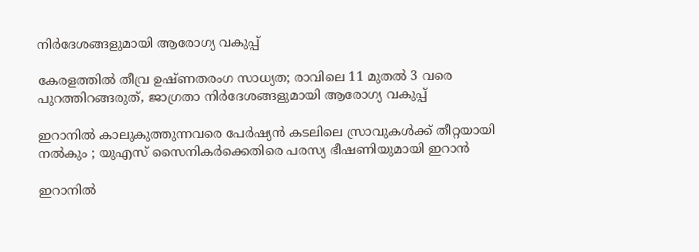നിർദേശങ്ങളുമായി ആരോഗ്യ വകുപ്പ്

കേരളത്തിൽ തീവ്ര ഉഷ്ണതരംഗ സാധ്യത; രാവിലെ 11 മുതൽ 3 വരെ പുറത്തിറങ്ങരുത്, ജാഗ്രതാ നിർദേശങ്ങളുമായി ആരോഗ്യ വകുപ്പ്

ഇറാനിൽ കാലുകുത്തുന്നവരെ പേർഷ്യൻ കടലിലെ സ്രാവുകൾക്ക് തീറ്റയായി നൽകും ; യുഎസ് സൈനികർക്കെതിരെ പരസ്യ ഭീഷണിയുമായി ഇറാൻ

ഇറാനിൽ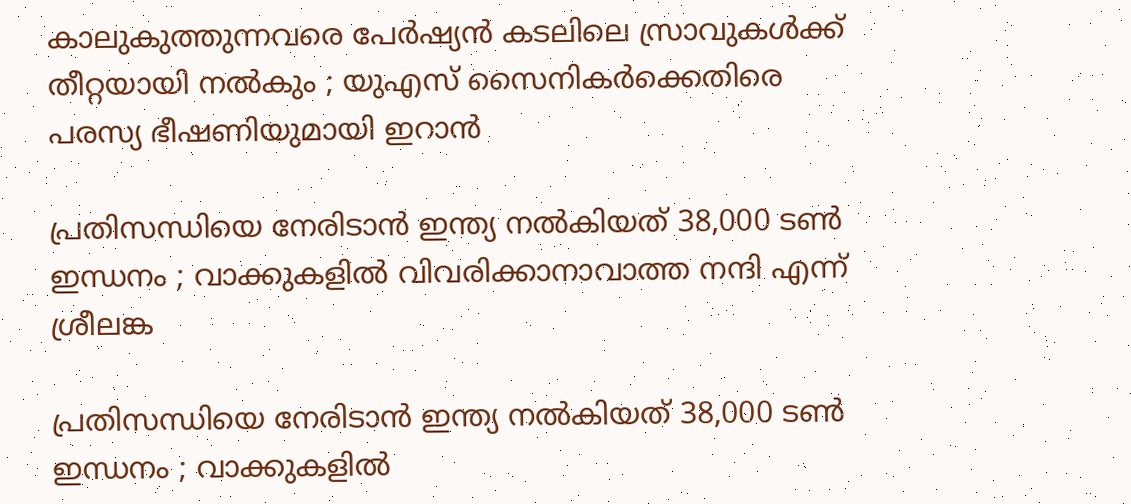കാലുകുത്തുന്നവരെ പേർഷ്യൻ കടലിലെ സ്രാവുകൾക്ക് തീറ്റയായി നൽകും ; യുഎസ് സൈനികർക്കെതിരെ പരസ്യ ഭീഷണിയുമായി ഇറാൻ

പ്രതിസന്ധിയെ നേരിടാൻ ഇന്ത്യ നൽകിയത് 38,000 ടൺ ഇന്ധനം ; വാക്കുകളിൽ വിവരിക്കാനാവാത്ത നന്ദി എന്ന് ശ്രീലങ്ക

പ്രതിസന്ധിയെ നേരിടാൻ ഇന്ത്യ നൽകിയത് 38,000 ടൺ ഇന്ധനം ; വാക്കുകളിൽ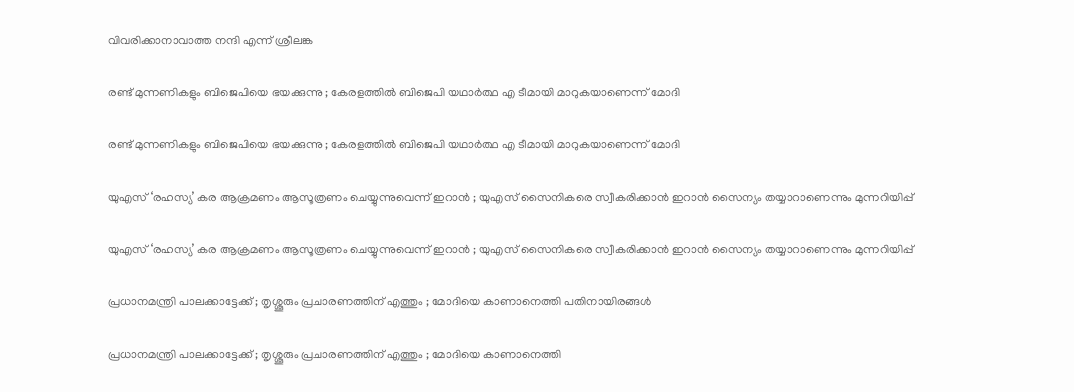വിവരിക്കാനാവാത്ത നന്ദി എന്ന് ശ്രീലങ്ക

രണ്ട് മുന്നണികളും ബിജെപിയെ ഭയക്കുന്നു ; കേരളത്തിൽ ബിജെപി യഥാർത്ഥ എ ടീമായി മാറുകയാണെന്ന് മോദി

രണ്ട് മുന്നണികളും ബിജെപിയെ ഭയക്കുന്നു ; കേരളത്തിൽ ബിജെപി യഥാർത്ഥ എ ടീമായി മാറുകയാണെന്ന് മോദി

യുഎസ് ‘രഹസ്യ’ കര ആക്രമണം ആസൂത്രണം ചെയ്യുന്നുവെന്ന് ഇറാൻ ; യുഎസ് സൈനികരെ സ്വീകരിക്കാൻ ഇറാൻ സൈന്യം തയ്യാറാണെന്നും മുന്നറിയിപ്പ്

യുഎസ് ‘രഹസ്യ’ കര ആക്രമണം ആസൂത്രണം ചെയ്യുന്നുവെന്ന് ഇറാൻ ; യുഎസ് സൈനികരെ സ്വീകരിക്കാൻ ഇറാൻ സൈന്യം തയ്യാറാണെന്നും മുന്നറിയിപ്പ്

പ്രധാനമന്ത്രി പാലക്കാട്ടേക്ക് ; തൃശ്ശൂരും പ്രചാരണത്തിന് എത്തും ; മോദിയെ കാണാനെത്തി പതിനായിരങ്ങൾ

പ്രധാനമന്ത്രി പാലക്കാട്ടേക്ക് ; തൃശ്ശൂരും പ്രചാരണത്തിന് എത്തും ; മോദിയെ കാണാനെത്തി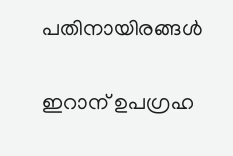പതിനായിരങ്ങൾ

ഇറാന് ഉപഗ്രഹ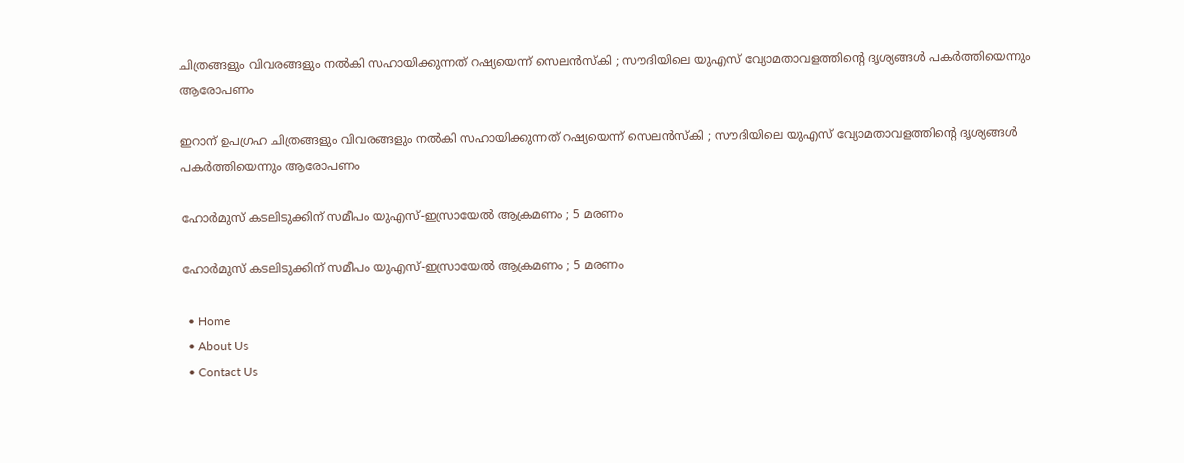ചിത്രങ്ങളും വിവരങ്ങളും നൽകി സഹായിക്കുന്നത് റഷ്യയെന്ന് സെലൻസ്‌കി ; സൗദിയിലെ യുഎസ് വ്യോമതാവളത്തിന്റെ ദൃശ്യങ്ങൾ പകർത്തിയെന്നും ആരോപണം

ഇറാന് ഉപഗ്രഹ ചിത്രങ്ങളും വിവരങ്ങളും നൽകി സഹായിക്കുന്നത് റഷ്യയെന്ന് സെലൻസ്‌കി ; സൗദിയിലെ യുഎസ് വ്യോമതാവളത്തിന്റെ ദൃശ്യങ്ങൾ പകർത്തിയെന്നും ആരോപണം

ഹോർമുസ് കടലിടുക്കിന് സമീപം യുഎസ്-ഇസ്രായേൽ ആക്രമണം ; 5 മരണം

ഹോർമുസ് കടലിടുക്കിന് സമീപം യുഎസ്-ഇസ്രായേൽ ആക്രമണം ; 5 മരണം

  • Home
  • About Us
  • Contact Us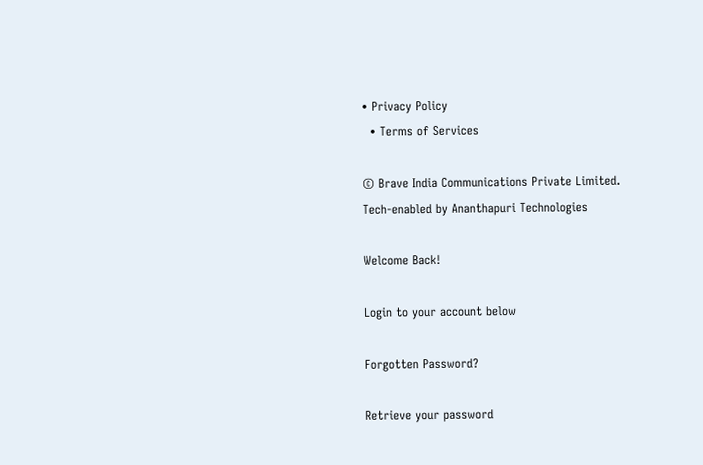• Privacy Policy
  • Terms of Services

© Brave India Communications Private Limited.
Tech-enabled by Ananthapuri Technologies

Welcome Back!

Login to your account below

Forgotten Password?

Retrieve your password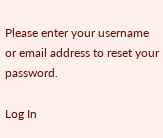Please enter your username or email address to reset your password.

Log In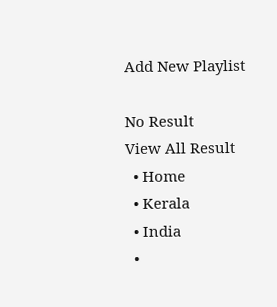Add New Playlist

No Result
View All Result
  • Home
  • Kerala
  • India
  •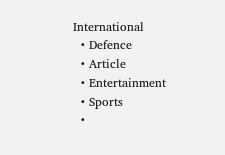International
  • Defence
  • Article
  • Entertainment
  • Sports
  •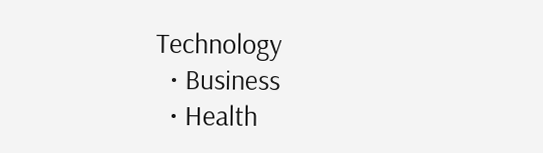Technology
  • Business
  • Health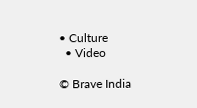• Culture
  • Video

© Brave India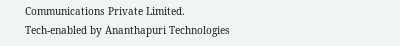Communications Private Limited.
Tech-enabled by Ananthapuri Technologies